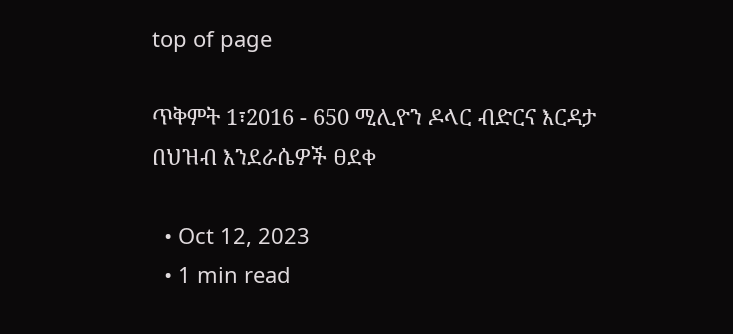top of page

ጥቅምት 1፣2016 - 650 ሚሊዮን ዶላር ብድርና እርዳታ በህዝብ እንደራሴዎች ፀደቀ

  • Oct 12, 2023
  • 1 min read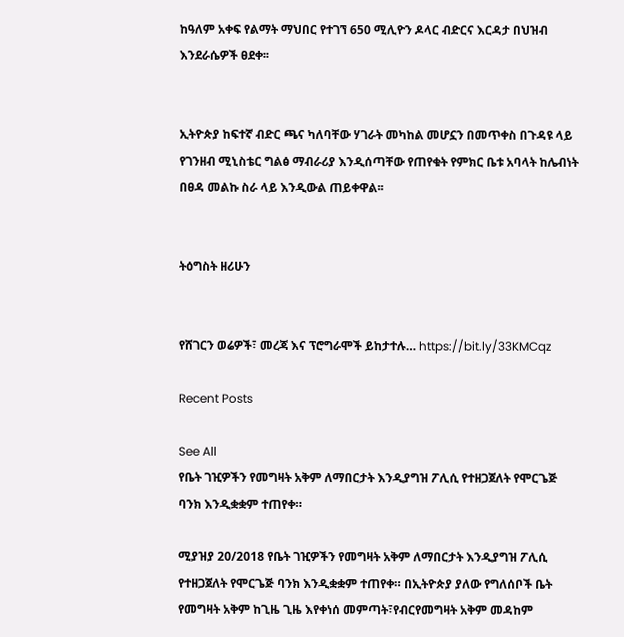ከዓለም አቀፍ የልማት ማህበር የተገኘ 650 ሚሊዮን ዶላር ብድርና እርዳታ በህዝብ እንደራሴዎች ፀደቀ፡፡


ኢትዮጵያ ከፍተኛ ብድር ጫና ካለባቸው ሃገራት መካከል መሆኗን በመጥቀስ በጉዳዩ ላይ የገንዘብ ሚኒስቴር ግልፅ ማብራሪያ እንዲሰጣቸው የጠየቁት የምክር ቤቱ አባላት ከሌብነት በፀዳ መልኩ ስራ ላይ እንዲውል ጠይቀዋል፡፡


ትዕግስት ዘሪሁን


የሸገርን ወሬዎች፣ መረጃ እና ፕሮግራሞች ይከታተሉ… https://bit.ly/33KMCqz

Recent Posts

See All
የቤት ገዢዎችን የመግዛት አቅም ለማበርታት እንዲያግዝ ፖሊሲ የተዘጋጀለት የሞርጌጅ ባንክ እንዲቋቋም ተጠየቀ።

ሚያዝያ 20/2018 የቤት ገዢዎችን የመግዛት አቅም ለማበርታት እንዲያግዝ ፖሊሲ የተዘጋጀለት የሞርጌጅ ባንክ እንዲቋቋም ተጠየቀ። በኢትዮጵያ ያለው የግለሰቦች ቤት የመግዛት አቅም ከጊዜ ጊዜ እየቀነሰ መምጣት፣የብርየመግዛት አቅም መዳከም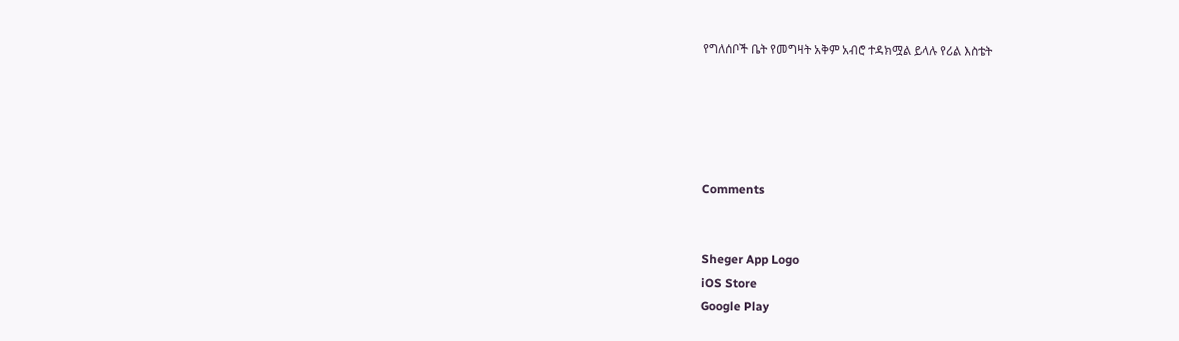የግለሰቦች ቤት የመግዛት አቅም አብሮ ተዳክሟል ይላሉ የሪል እስቴት





Comments


Sheger App Logo
iOS Store
Google Play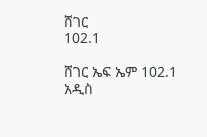ሸገር
102.1

ሸገር ኤፍ ኤም 102.1 አዲስ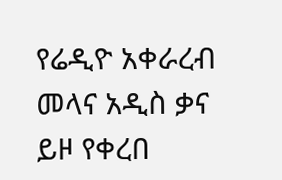የሬዲዮ አቀራረብ መላና አዲስ ቃና ይዞ የቀረበ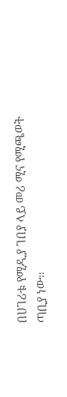በሀገሪቱ የሚዲያ ገበያ ላይ መሪ ሚና የሚጫወት ጣቢያ ነው፡፡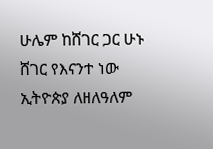ሁሌም ከሸገር ጋር ሁኑ
ሸገር የእናንተ ነው
ኢትዮጵያ ለዘለዓለም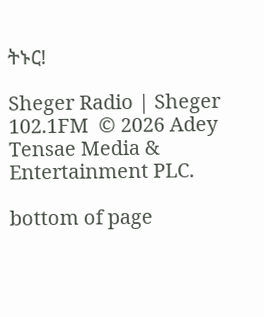ትኑር!

Sheger Radio | Sheger 102.1FM  © 2026 Adey Tensae Media & Entertainment PLC.

bottom of page